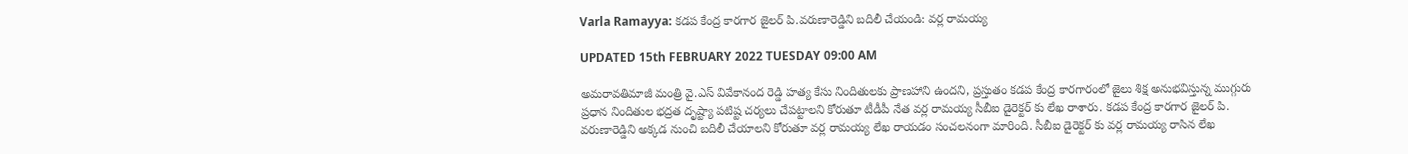Varla Ramayya: కడప కేంద్ర కారగార జైలర్ పి.వరుణారెడ్డిని బదిలీ చేయండి: వర్ల రామయ్య

UPDATED 15th FEBRUARY 2022 TUESDAY 09:00 AM

అమరావతిమాజీ మంత్రి వై.ఎస్ వివేకానంద రెడ్డి హత్య కేసు నిందితులకు ప్రాణహాని ఉందని, ప్రస్తుతం కడప కేంద్ర కారగారంలో జైలు శిక్ష అనుభవిస్తున్న ముగ్గురు ప్రధాన నిందితుల భద్రత దృష్ట్యా పటిష్ట చర్యలు చేపట్టాలని కోరుతూ టీడీపీ నేత వర్ల రామయ్య సీబీఐ డైరెక్టర్ కు లేఖ రాశారు. కడప కేంద్ర కారగార జైలర్ పి. వరుణారెడ్డిని అక్కడ నుంచి బదిలీ చేయాలని కోరుతూ వర్ల రామయ్య లేఖ రాయడం సంచలనంగా మారింది. సీబీఐ డైరెక్టర్ కు వర్ల రామయ్య రాసిన లేఖ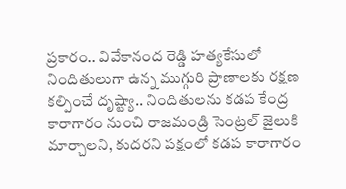ప్రకారం.. వివేకానంద రెడ్డి హత్యకేసులో నిందితులుగా ఉన్న ముగ్గురి ప్రాణాలకు రక్షణ కల్పించే దృష్ట్యా.. నిందితులను కడప కేంద్ర కారాగారం నుంచి రాజమండ్రి సెంట్రల్ జైలుకి మార్చాలని, కుదరని పక్షంలో కడప కారాగారం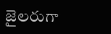జైలరుగా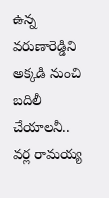ఉన్న వరుణారెడ్డిని అక్కడి నుంచి బదిలీ చేయాలనీ.. వర్ల రామయ్య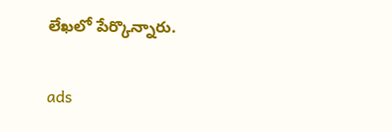లేఖలో పేర్కొన్నారు.

ads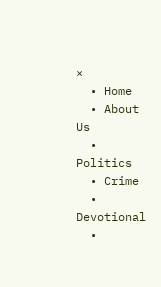×
  • Home
  • About Us
  • Politics
  • Crime
  • Devotional
  •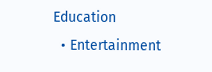Education
  • Entertainment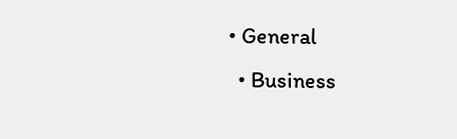• General
  • Business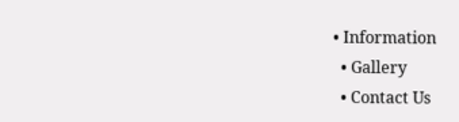• Information
  • Gallery
  • Contact Us